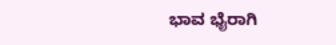ಭಾವ ಭೈರಾಗಿ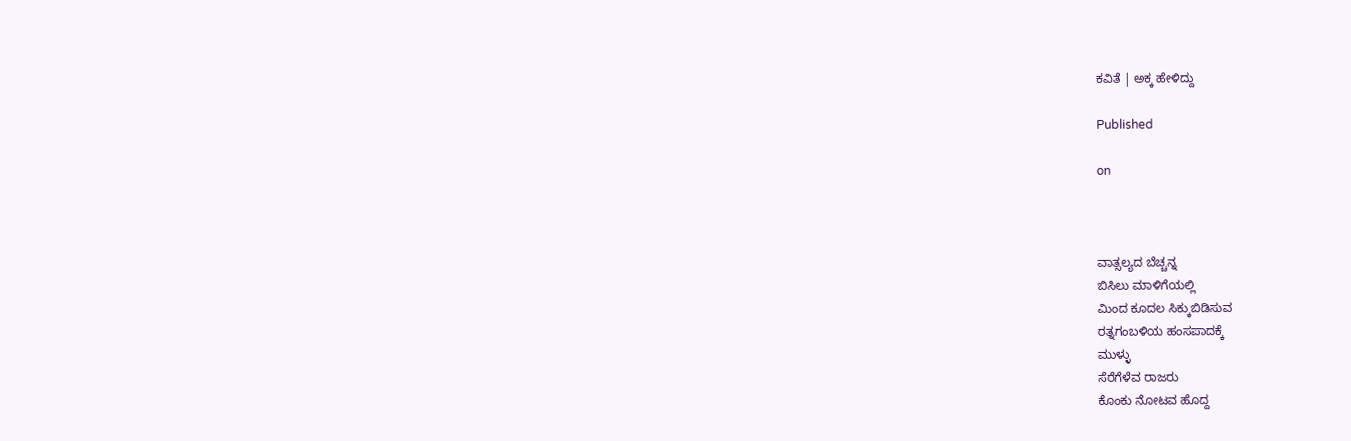ಕವಿತೆ | ಅಕ್ಕ ಹೇಳಿದ್ದು

Published

on



ವಾತ್ಸಲ್ಯದ ಬೆಚ್ಚನ್ನ
ಬಿಸಿಲು ಮಾಳಿಗೆಯಲ್ಲಿ
ಮಿಂದ ಕೂದಲ ಸಿಕ್ಕುಬಿಡಿಸುವ
ರತ್ನಗಂಬಳಿಯ ಹಂಸಪಾದಕ್ಕೆ
ಮುಳ್ಳು
ಸೆರೆಗೆಳೆವ ರಾಜರು
ಕೊಂಕು ನೋಟವ ಹೊದ್ದ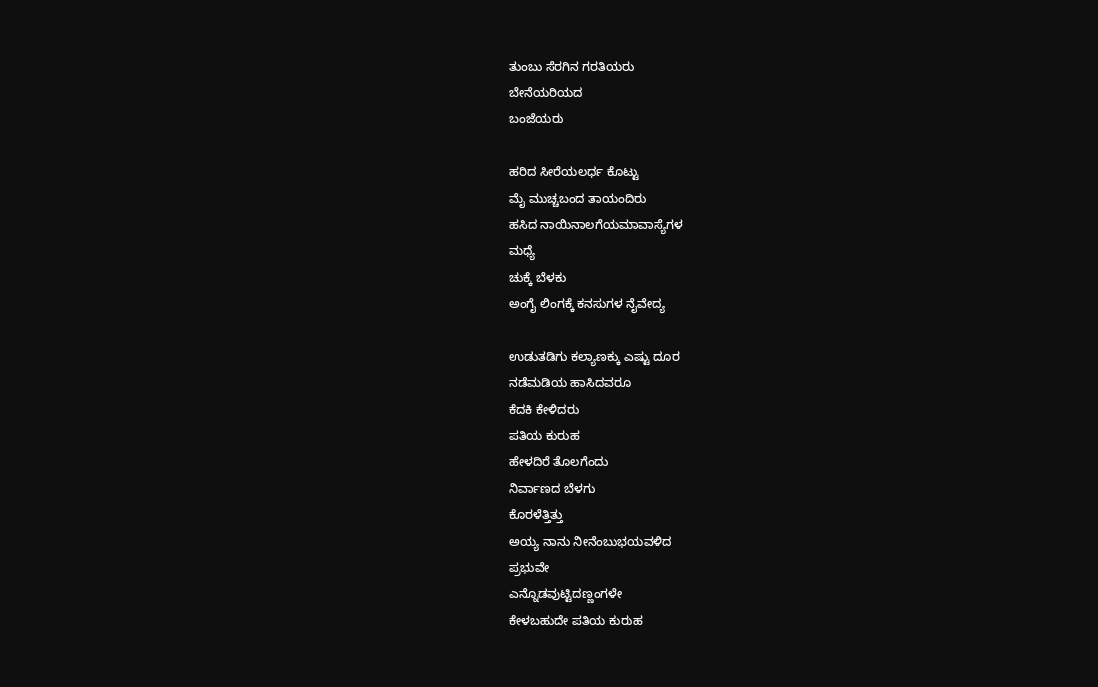ತುಂಬು ಸೆರಗಿನ ಗರತಿಯರು
ಬೇನೆಯರಿಯದ
ಬಂಜೆಯರು

ಹರಿದ ಸೀರೆಯಲರ್ಧ ಕೊಟ್ಟು
ಮೈ ಮುಚ್ಚಬಂದ ತಾಯಂದಿರು
ಹಸಿದ ನಾಯಿನಾಲಗೆಯಮಾವಾಸ್ಯೆಗಳ
ಮಧ್ಯೆ
ಚುಕ್ಕೆ ಬೆಳಕು
ಅಂಗೈ ಲಿಂಗಕ್ಕೆ ಕನಸುಗಳ ನೈವೇದ್ಯ

ಉಡುತಡಿಗು ಕಲ್ಯಾಣಕ್ಕು ಎಷ್ಟು ದೂರ
ನಡೆಮಡಿಯ ಹಾಸಿದವರೂ
ಕೆದಕಿ ಕೇಳಿದರು
ಪತಿಯ ಕುರುಹ
ಹೇಳದಿರೆ ತೊಲಗೆಂದು
ನಿರ್ವಾಣದ ಬೆಳಗು
ಕೊರಳೆತ್ತಿತ್ತು
ಅಯ್ಯ ನಾನು ನೀನೆಂಬುಭಯವಳಿದ
ಪ್ರಭುವೇ
ಎನ್ನೊಡವುಟ್ಟಿದಣ್ಣಂಗಳೇ
ಕೇಳಬಹುದೇ ಪತಿಯ ಕುರುಹ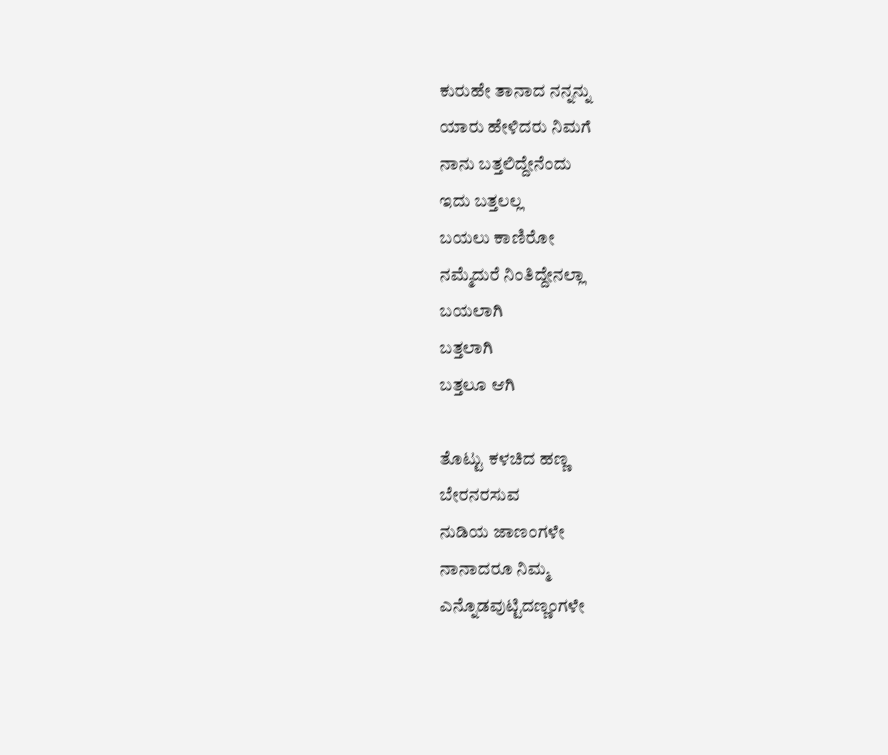ಕುರುಹೇ ತಾನಾದ ನನ್ನನ್ನು
ಯಾರು ಹೇಳಿದರು ನಿಮಗೆ
ನಾನು ಬತ್ತಲಿದ್ದೇನೆಂದು
ಇದು ಬತ್ತಲಲ್ಲ
ಬಯಲು ಕಾಣಿರೋ
ನಮ್ಮೆದುರೆ ನಿಂತಿದ್ದೇನಲ್ಲಾ
ಬಯಲಾಗಿ
ಬತ್ತಲಾಗಿ
ಬತ್ತಲೂ ಆಗಿ

ತೊಟ್ಟು ಕಳಚಿದ ಹಣ್ಣ
ಬೇರನರಸುವ
ನುಡಿಯ ಜಾಣಂಗಳೇ
ನಾನಾದರೂ ನಿಮ್ಮ
ಎನ್ನೊಡವುಟ್ಟಿದಣ್ಣಂಗಳೇ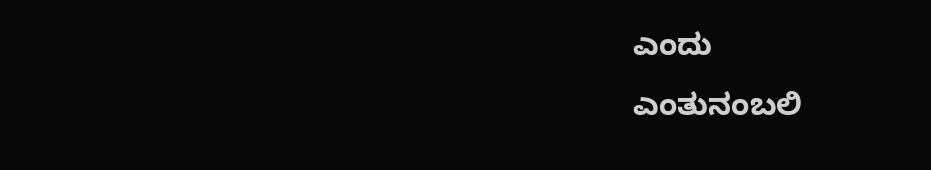ಎಂದು
ಎಂತುನಂಬಲಿ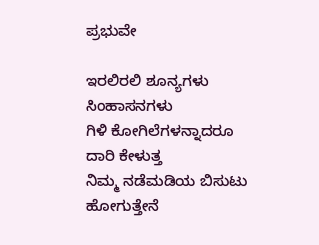ಪ್ರಭುವೇ

ಇರಲಿರಲಿ ಶೂನ್ಯಗಳು
ಸಿಂಹಾಸನಗಳು
ಗಿಳಿ ಕೋಗಿಲೆಗಳನ್ನಾದರೂ
ದಾರಿ ಕೇಳುತ್ತ
ನಿಮ್ಮ ನಡೆಮಡಿಯ ಬಿಸುಟು
ಹೋಗುತ್ತೇನೆ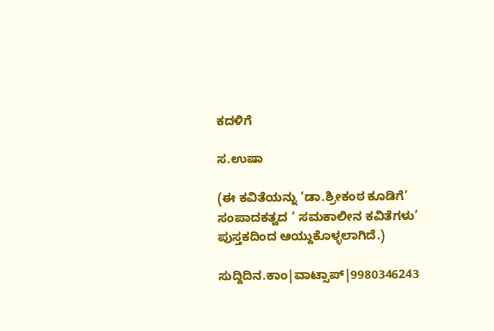ಕದಳಿಗೆ

ಸ.ಉಷಾ

(ಈ ಕವಿತೆಯನ್ನು ‘ಡಾ.ಶ್ರೀಕಂಠ ಕೂಡಿಗೆ’ ಸಂಪಾದಕತ್ವದ ‘ ಸಮಕಾಲೀನ ಕವಿತೆಗಳು’ ಪುಸ್ತಕದಿಂದ ಆಯ್ದುಕೊಳ್ಳಲಾಗಿದೆ.)

ಸುದ್ದಿದಿನ.ಕಾಂ|ವಾಟ್ಸಾಪ್|9980346243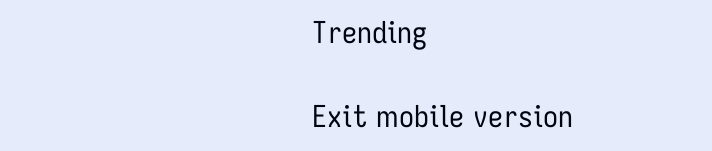Trending

Exit mobile version